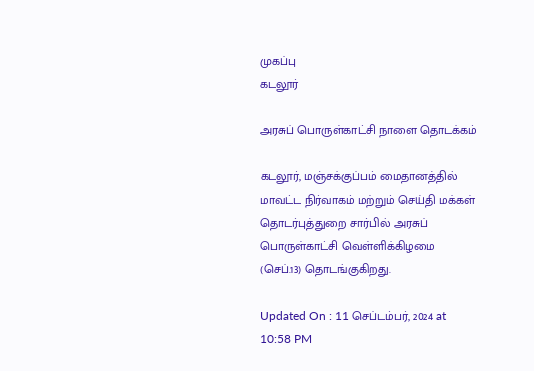முகப்பு
கடலூர்

அரசுப் பொருள்காட்சி நாளை தொடக்கம்

கடலூர், மஞ்சக்குப்பம் மைதானத்தில் மாவட்ட நிர்வாகம் மற்றும் செய்தி மக்கள் தொடர்புத்துறை சார்பில் அரசுப் பொருள்காட்சி வெள்ளிக்கிழமை (செப்.13) தொடங்குகிறது.

Updated On : 11 செப்டம்பர், 2024 at 10:58 PM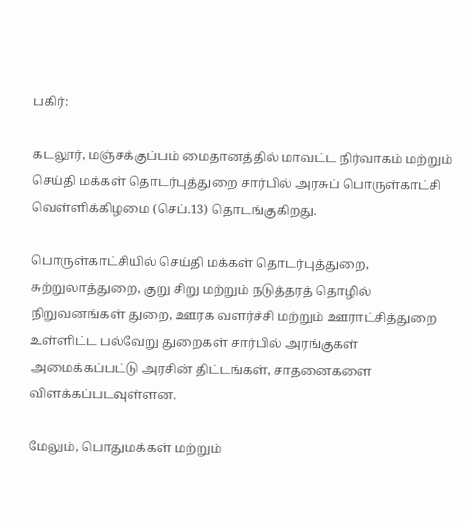பகிர்:

கடலூர், மஞ்சக்குப்பம் மைதானத்தில் மாவட்ட நிர்வாகம் மற்றும் செய்தி மக்கள் தொடர்புத்துறை சார்பில் அரசுப் பொருள்காட்சி வெள்ளிக்கிழமை (செப்.13) தொடங்குகிறது.

பொருள்காட்சியில் செய்தி மக்கள் தொடர்புத்துறை, சுற்றுலாத்துறை, குறு சிறு மற்றும் நடுத்தரத் தொழில் நிறுவனங்கள் துறை, ஊரக வளர்ச்சி மற்றும் ஊராட்சித்துறை உள்ளிட்ட பல்வேறு துறைகள் சார்பில் அரங்குகள் அமைக்கப்பட்டு அரசின் திட்டங்கள், சாதனைகளை விளக்கப்படவுள்ளன.

மேலும், பொதுமக்கள் மற்றும்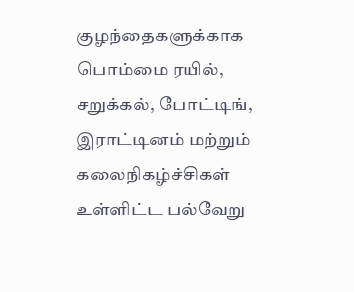குழந்தைகளுக்காக பொம்மை ரயில், சறுக்கல், போட்டிங், இராட்டினம் மற்றும் கலைநிகழ்ச்சிகள் உள்ளிட்ட பல்வேறு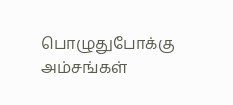பொழுதுபோக்கு அம்சங்கள்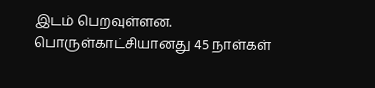இடம் பெறவுள்ளன. பொருள்காட்சியானது 45 நாள்கள்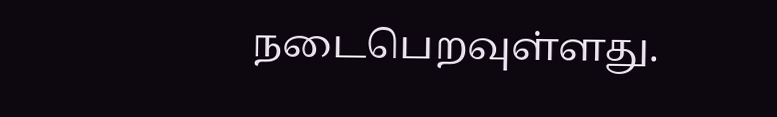நடைபெறவுள்ளது.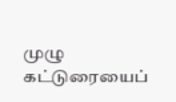முழு கட்டுரையைப்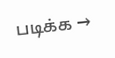படிக்க →